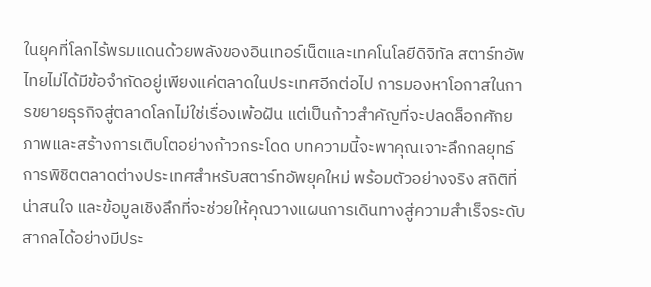ในยุคที่โลกไร้พรมแดนด้วยพลังของอินเทอร์เน็ตและเทคโนโลยีดิจิทัล สตาร์ทอัพไทยไม่ได้มีข้อจำกัดอยู่เพียงแค่ตลาดในประเทศอีกต่อไป การมองหาโอกาสในการขยายธุรกิจสู่ตลาดโลกไม่ใช่เรื่องเพ้อฝัน แต่เป็นก้าวสำคัญที่จะปลดล็อกศักยภาพและสร้างการเติบโตอย่างก้าวกระโดด บทความนี้จะพาคุณเจาะลึกกลยุทธ์การพิชิตตลาดต่างประเทศสำหรับสตาร์ทอัพยุคใหม่ พร้อมตัวอย่างจริง สถิติที่น่าสนใจ และข้อมูลเชิงลึกที่จะช่วยให้คุณวางแผนการเดินทางสู่ความสำเร็จระดับสากลได้อย่างมีประ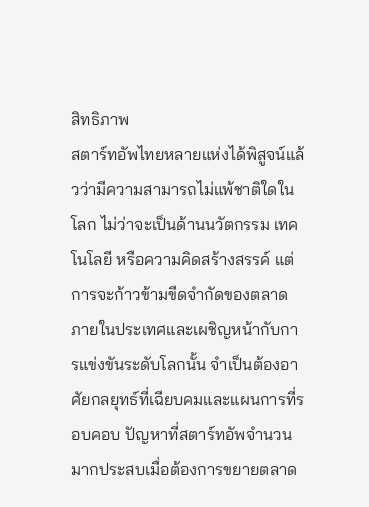สิทธิภาพ
สตาร์ทอัพไทยหลายแห่งได้พิสูจน์แล้วว่ามีความสามารถไม่แพ้ชาติใดในโลก ไม่ว่าจะเป็นด้านนวัตกรรม เทคโนโลยี หรือความคิดสร้างสรรค์ แต่การจะก้าวข้ามขีดจำกัดของตลาดภายในประเทศและเผชิญหน้ากับการแข่งขันระดับโลกนั้น จำเป็นต้องอาศัยกลยุทธ์ที่เฉียบคมและแผนการที่รอบคอบ ปัญหาที่สตาร์ทอัพจำนวนมากประสบเมื่อต้องการขยายตลาด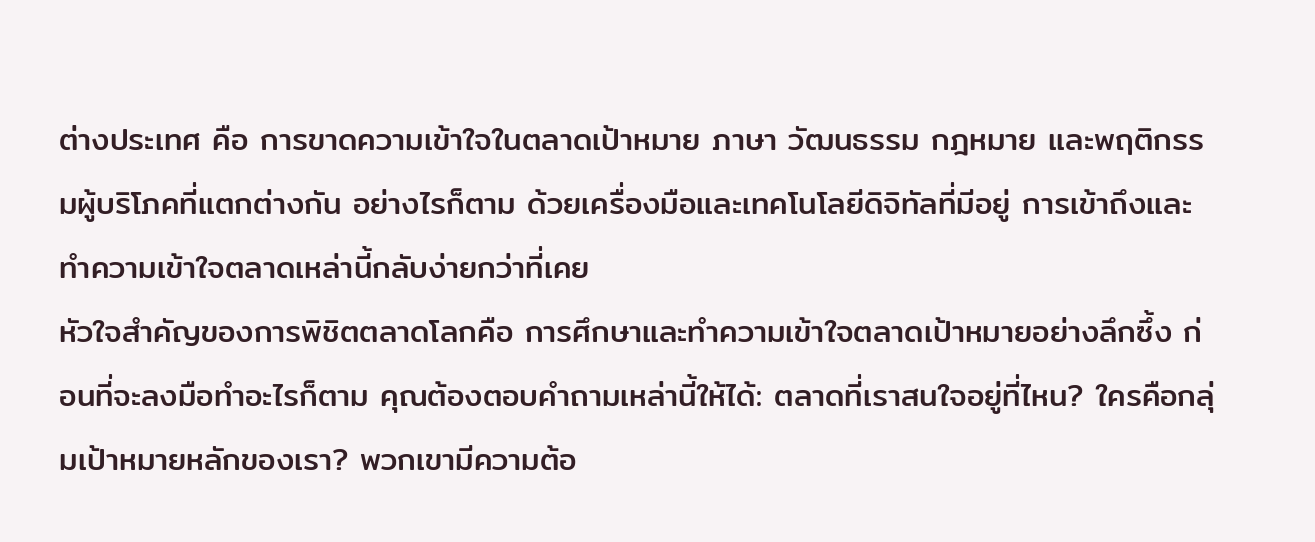ต่างประเทศ คือ การขาดความเข้าใจในตลาดเป้าหมาย ภาษา วัฒนธรรม กฎหมาย และพฤติกรรมผู้บริโภคที่แตกต่างกัน อย่างไรก็ตาม ด้วยเครื่องมือและเทคโนโลยีดิจิทัลที่มีอยู่ การเข้าถึงและทำความเข้าใจตลาดเหล่านี้กลับง่ายกว่าที่เคย
หัวใจสำคัญของการพิชิตตลาดโลกคือ การศึกษาและทำความเข้าใจตลาดเป้าหมายอย่างลึกซึ้ง ก่อนที่จะลงมือทำอะไรก็ตาม คุณต้องตอบคำถามเหล่านี้ให้ได้: ตลาดที่เราสนใจอยู่ที่ไหน? ใครคือกลุ่มเป้าหมายหลักของเรา? พวกเขามีความต้อ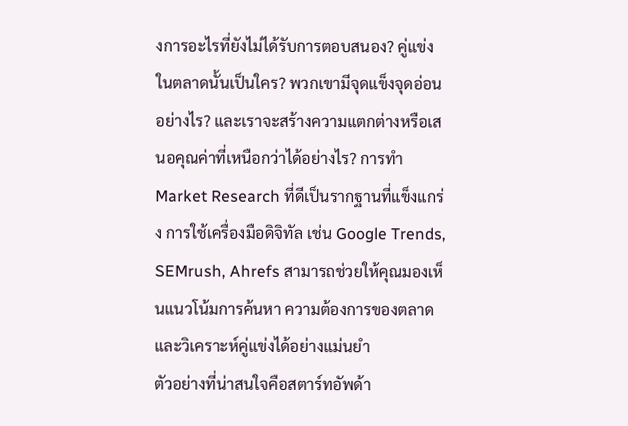งการอะไรที่ยังไม่ได้รับการตอบสนอง? คู่แข่งในตลาดนั้นเป็นใคร? พวกเขามีจุดแข็งจุดอ่อนอย่างไร? และเราจะสร้างความแตกต่างหรือเสนอคุณค่าที่เหนือกว่าได้อย่างไร? การทำ Market Research ที่ดีเป็นรากฐานที่แข็งแกร่ง การใช้เครื่องมือดิจิทัล เช่น Google Trends, SEMrush, Ahrefs สามารถช่วยให้คุณมองเห็นแนวโน้มการค้นหา ความต้องการของตลาด และวิเคราะห์คู่แข่งได้อย่างแม่นยำ
ตัวอย่างที่น่าสนใจคือสตาร์ทอัพด้า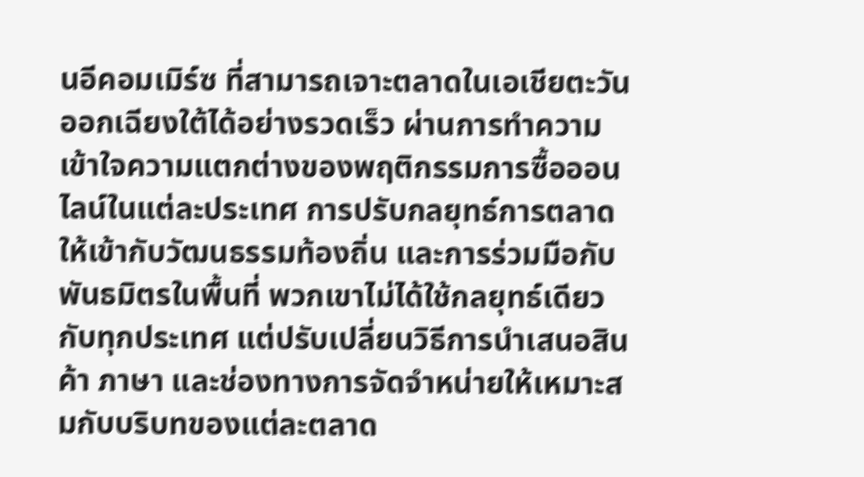นอีคอมเมิร์ซ ที่สามารถเจาะตลาดในเอเชียตะวันออกเฉียงใต้ได้อย่างรวดเร็ว ผ่านการทำความเข้าใจความแตกต่างของพฤติกรรมการซื้อออนไลน์ในแต่ละประเทศ การปรับกลยุทธ์การตลาดให้เข้ากับวัฒนธรรมท้องถิ่น และการร่วมมือกับพันธมิตรในพื้นที่ พวกเขาไม่ได้ใช้กลยุทธ์เดียวกับทุกประเทศ แต่ปรับเปลี่ยนวิธีการนำเสนอสินค้า ภาษา และช่องทางการจัดจำหน่ายให้เหมาะสมกับบริบทของแต่ละตลาด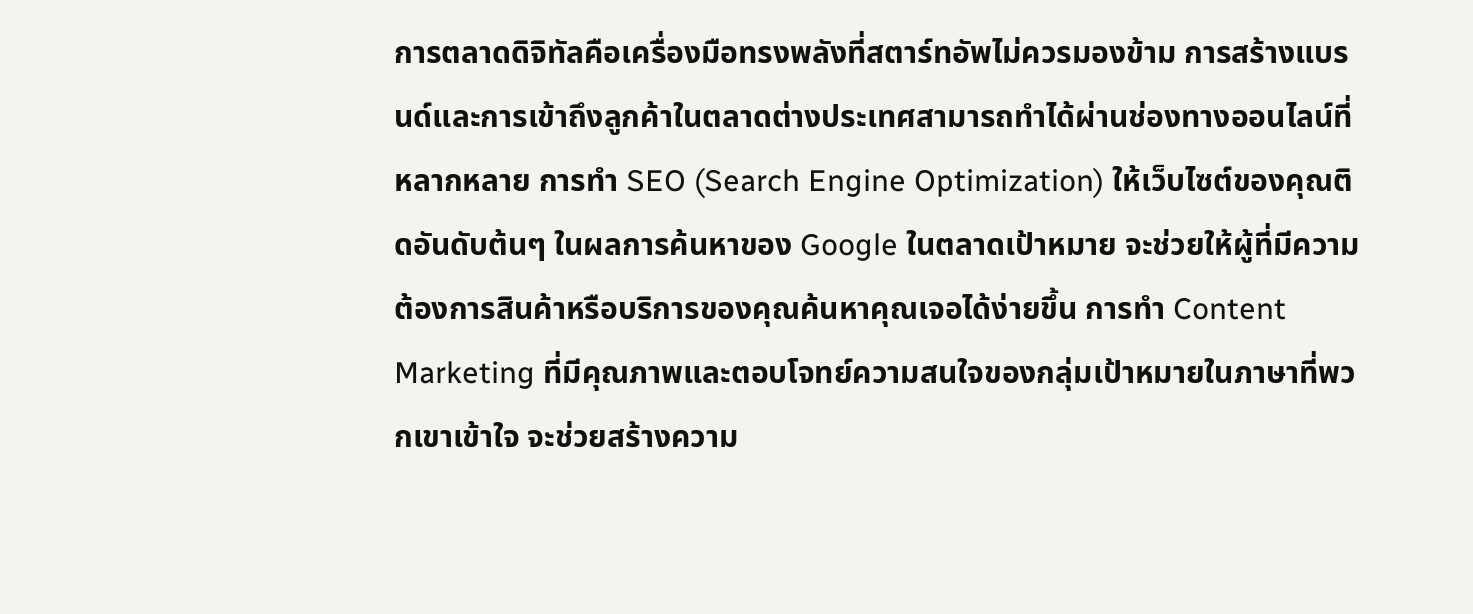การตลาดดิจิทัลคือเครื่องมือทรงพลังที่สตาร์ทอัพไม่ควรมองข้าม การสร้างแบรนด์และการเข้าถึงลูกค้าในตลาดต่างประเทศสามารถทำได้ผ่านช่องทางออนไลน์ที่หลากหลาย การทำ SEO (Search Engine Optimization) ให้เว็บไซต์ของคุณติดอันดับต้นๆ ในผลการค้นหาของ Google ในตลาดเป้าหมาย จะช่วยให้ผู้ที่มีความต้องการสินค้าหรือบริการของคุณค้นหาคุณเจอได้ง่ายขึ้น การทำ Content Marketing ที่มีคุณภาพและตอบโจทย์ความสนใจของกลุ่มเป้าหมายในภาษาที่พวกเขาเข้าใจ จะช่วยสร้างความ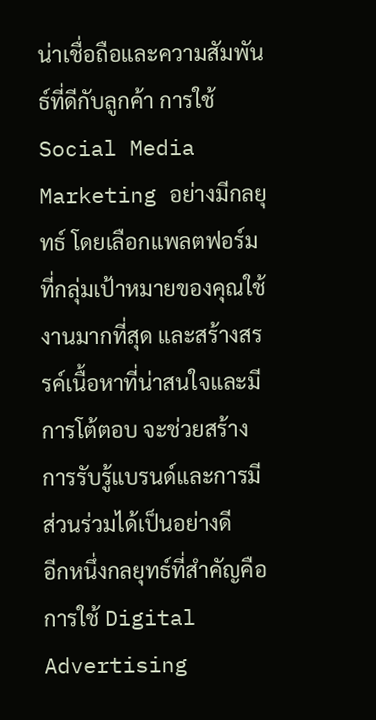น่าเชื่อถือและความสัมพันธ์ที่ดีกับลูกค้า การใช้ Social Media Marketing อย่างมีกลยุทธ์ โดยเลือกแพลตฟอร์มที่กลุ่มเป้าหมายของคุณใช้งานมากที่สุด และสร้างสรรค์เนื้อหาที่น่าสนใจและมีการโต้ตอบ จะช่วยสร้างการรับรู้แบรนด์และการมีส่วนร่วมได้เป็นอย่างดี
อีกหนึ่งกลยุทธ์ที่สำคัญคือ การใช้ Digital Advertising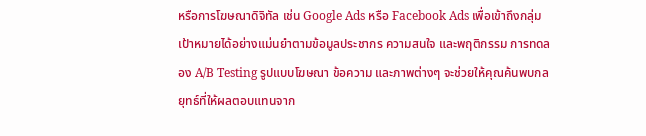หรือการโฆษณาดิจิทัล เช่น Google Ads หรือ Facebook Ads เพื่อเข้าถึงกลุ่มเป้าหมายได้อย่างแม่นยำตามข้อมูลประชากร ความสนใจ และพฤติกรรม การทดลอง A/B Testing รูปแบบโฆษณา ข้อความ และภาพต่างๆ จะช่วยให้คุณค้นพบกลยุทธ์ที่ให้ผลตอบแทนจาก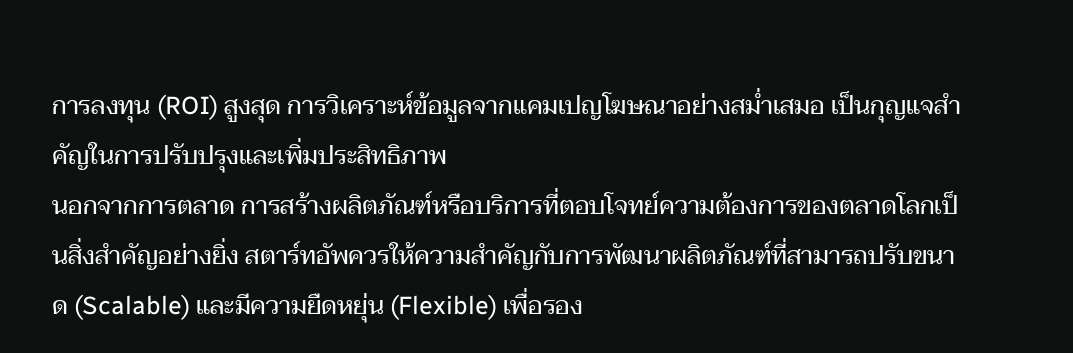การลงทุน (ROI) สูงสุด การวิเคราะห์ข้อมูลจากแคมเปญโฆษณาอย่างสม่ำเสมอ เป็นกุญแจสำคัญในการปรับปรุงและเพิ่มประสิทธิภาพ
นอกจากการตลาด การสร้างผลิตภัณฑ์หรือบริการที่ตอบโจทย์ความต้องการของตลาดโลกเป็นสิ่งสำคัญอย่างยิ่ง สตาร์ทอัพควรให้ความสำคัญกับการพัฒนาผลิตภัณฑ์ที่สามารถปรับขนาด (Scalable) และมีความยืดหยุ่น (Flexible) เพื่อรอง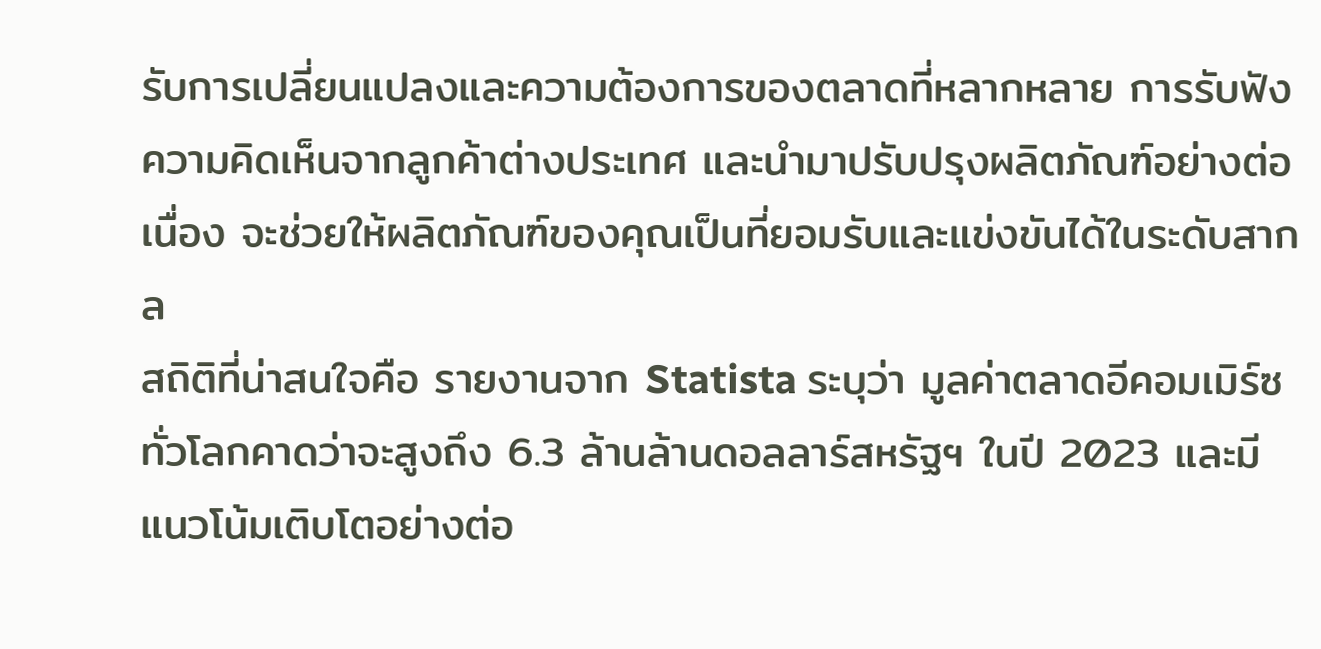รับการเปลี่ยนแปลงและความต้องการของตลาดที่หลากหลาย การรับฟังความคิดเห็นจากลูกค้าต่างประเทศ และนำมาปรับปรุงผลิตภัณฑ์อย่างต่อเนื่อง จะช่วยให้ผลิตภัณฑ์ของคุณเป็นที่ยอมรับและแข่งขันได้ในระดับสากล
สถิติที่น่าสนใจคือ รายงานจาก Statista ระบุว่า มูลค่าตลาดอีคอมเมิร์ซทั่วโลกคาดว่าจะสูงถึง 6.3 ล้านล้านดอลลาร์สหรัฐฯ ในปี 2023 และมีแนวโน้มเติบโตอย่างต่อ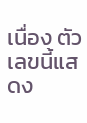เนื่อง ตัวเลขนี้แสดง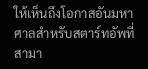ให้เห็นถึงโอกาสอันมหาศาลสำหรับสตาร์ทอัพที่สามา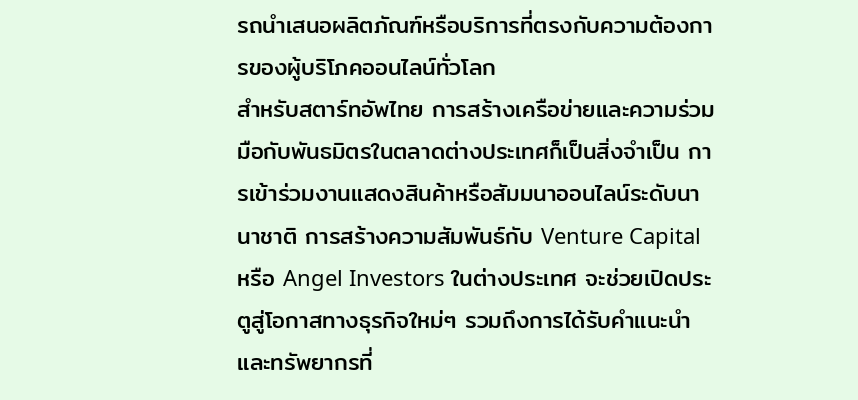รถนำเสนอผลิตภัณฑ์หรือบริการที่ตรงกับความต้องการของผู้บริโภคออนไลน์ทั่วโลก
สำหรับสตาร์ทอัพไทย การสร้างเครือข่ายและความร่วมมือกับพันธมิตรในตลาดต่างประเทศก็เป็นสิ่งจำเป็น การเข้าร่วมงานแสดงสินค้าหรือสัมมนาออนไลน์ระดับนานาชาติ การสร้างความสัมพันธ์กับ Venture Capital หรือ Angel Investors ในต่างประเทศ จะช่วยเปิดประตูสู่โอกาสทางธุรกิจใหม่ๆ รวมถึงการได้รับคำแนะนำและทรัพยากรที่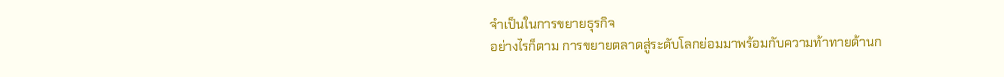จำเป็นในการขยายธุรกิจ
อย่างไรก็ตาม การขยายตลาดสู่ระดับโลกย่อมมาพร้อมกับความท้าทายด้านก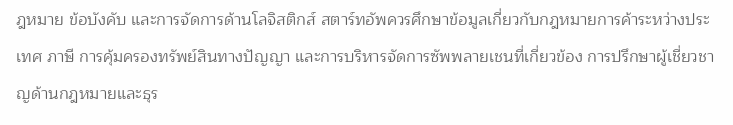ฎหมาย ข้อบังคับ และการจัดการด้านโลจิสติกส์ สตาร์ทอัพควรศึกษาข้อมูลเกี่ยวกับกฎหมายการค้าระหว่างประเทศ ภาษี การคุ้มครองทรัพย์สินทางปัญญา และการบริหารจัดการซัพพลายเชนที่เกี่ยวข้อง การปรึกษาผู้เชี่ยวชาญด้านกฎหมายและธุร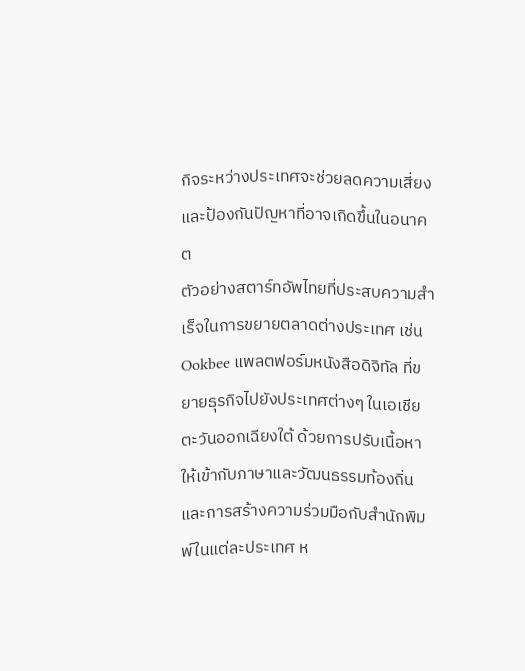กิจระหว่างประเทศจะช่วยลดความเสี่ยงและป้องกันปัญหาที่อาจเกิดขึ้นในอนาคต
ตัวอย่างสตาร์ทอัพไทยที่ประสบความสำเร็จในการขยายตลาดต่างประเทศ เช่น Ookbee แพลตฟอร์มหนังสือดิจิทัล ที่ขยายธุรกิจไปยังประเทศต่างๆ ในเอเชียตะวันออกเฉียงใต้ ด้วยการปรับเนื้อหาให้เข้ากับภาษาและวัฒนธรรมท้องถิ่น และการสร้างความร่วมมือกับสำนักพิมพ์ในแต่ละประเทศ ห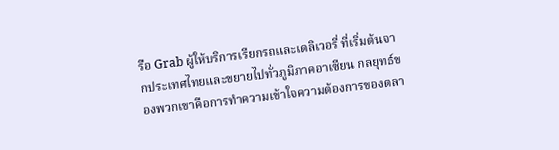รือ Grab ผู้ให้บริการเรียกรถและเดลิเวอรี่ ที่เริ่มต้นจากประเทศไทยและขยายไปทั่วภูมิภาคอาเซียน กลยุทธ์ของพวกเขาคือการทำความเข้าใจความต้องการของตลา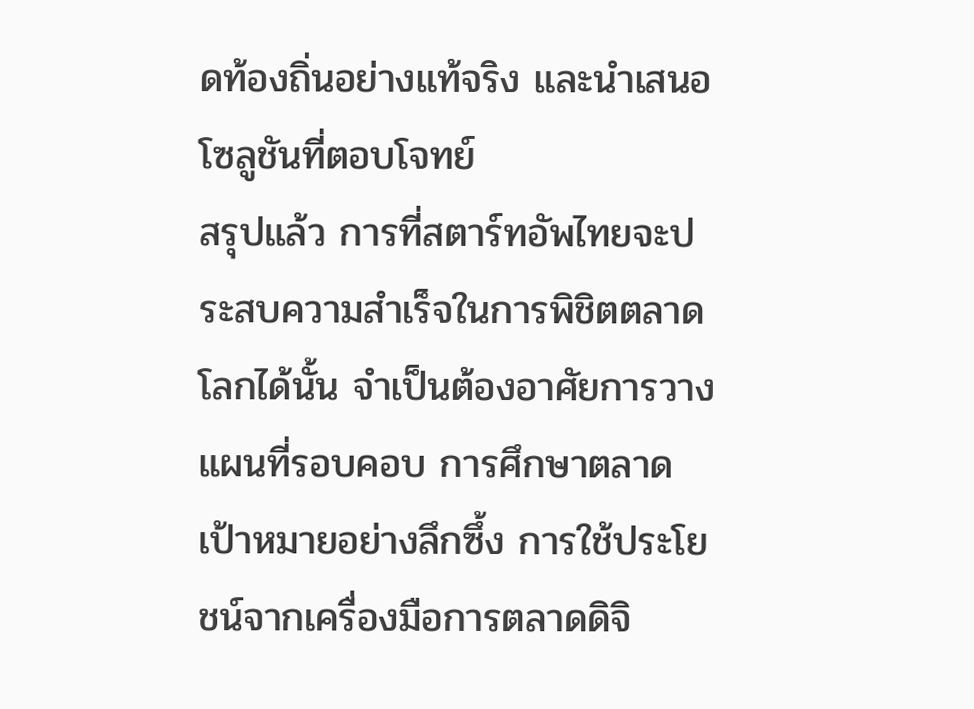ดท้องถิ่นอย่างแท้จริง และนำเสนอโซลูชันที่ตอบโจทย์
สรุปแล้ว การที่สตาร์ทอัพไทยจะประสบความสำเร็จในการพิชิตตลาดโลกได้นั้น จำเป็นต้องอาศัยการวางแผนที่รอบคอบ การศึกษาตลาดเป้าหมายอย่างลึกซึ้ง การใช้ประโยชน์จากเครื่องมือการตลาดดิจิ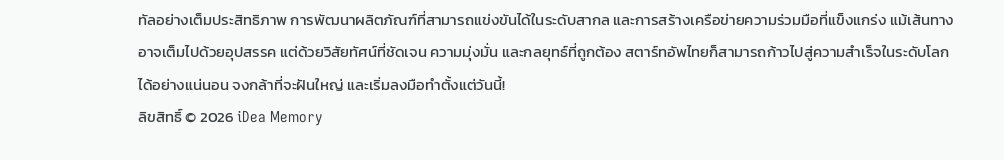ทัลอย่างเต็มประสิทธิภาพ การพัฒนาผลิตภัณฑ์ที่สามารถแข่งขันได้ในระดับสากล และการสร้างเครือข่ายความร่วมมือที่แข็งแกร่ง แม้เส้นทางอาจเต็มไปด้วยอุปสรรค แต่ด้วยวิสัยทัศน์ที่ชัดเจน ความมุ่งมั่น และกลยุทธ์ที่ถูกต้อง สตาร์ทอัพไทยก็สามารถก้าวไปสู่ความสำเร็จในระดับโลกได้อย่างแน่นอน จงกล้าที่จะฝันใหญ่ และเริ่มลงมือทำตั้งแต่วันนี้!
ลิขสิทธิ์ © 2026 iDea Memory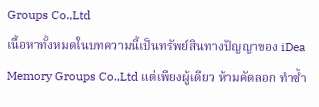Groups Co.,Ltd
เนื้อหาทั้งหมดในบทความนี้เป็นทรัพย์สินทางปัญญาของ iDea Memory Groups Co.,Ltd แต่เพียงผู้เดียว ห้ามคัดลอก ทำซ้ำ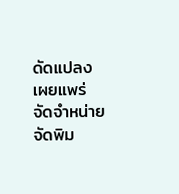ดัดแปลง เผยแพร่ จัดจำหน่าย จัดพิม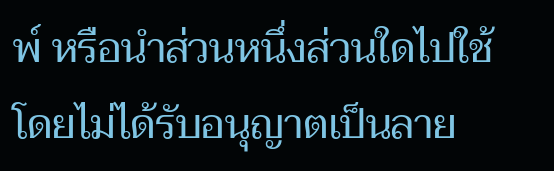พ์ หรือนำส่วนหนึ่งส่วนใดไปใช้ โดยไม่ได้รับอนุญาตเป็นลาย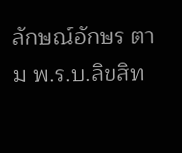ลักษณ์อักษร ตาม พ.ร.บ.ลิขสิท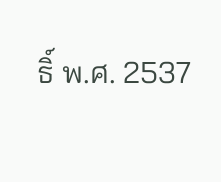ธิ์ พ.ศ. 2537